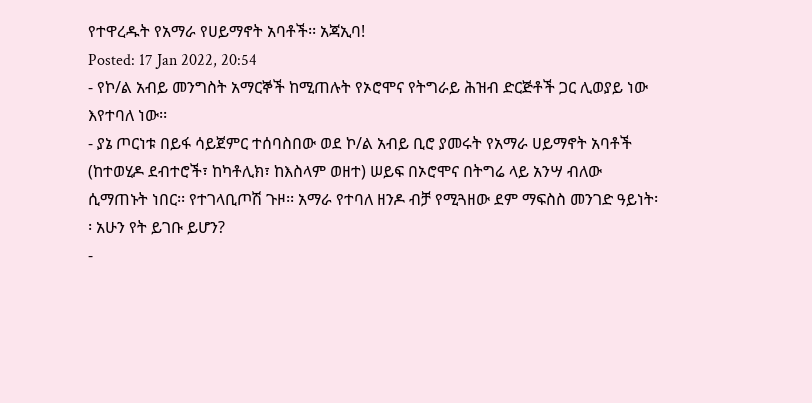የተዋረዱት የአማራ የሀይማኖት አባቶች፡፡ አጃኢባ!
Posted: 17 Jan 2022, 20:54
- የኮ/ል አብይ መንግስት አማርኞች ከሚጠሉት የኦሮሞና የትግራይ ሕዝብ ድርጅቶች ጋር ሊወያይ ነው እየተባለ ነው፡፡
- ያኔ ጦርነቱ በይፋ ሳይጀምር ተሰባስበው ወደ ኮ/ል አብይ ቢሮ ያመሩት የአማራ ሀይማኖት አባቶች (ከተወሂዶ ደብተሮች፣ ከካቶሊክ፣ ከእስላም ወዘተ) ሠይፍ በኦሮሞና በትግሬ ላይ አንሣ ብለው ሲማጠኑት ነበር፡፡ የተገላቢጦሽ ጉዞ፡፡ አማራ የተባለ ዘንዶ ብቻ የሚጓዘው ደም ማፍስስ መንገድ ዓይነት፡፡ አሁን የት ይገቡ ይሆን?
-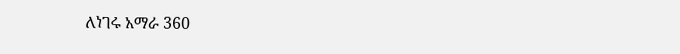ለነገሩ አማራ 360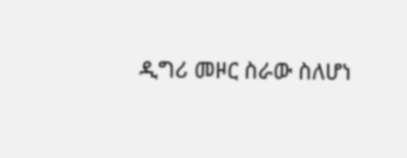ዲግሪ መዞር ስራው ስለሆነ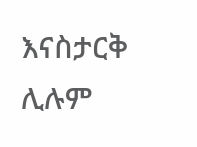እናስታርቅ ሊሉም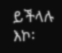ይችላሉ እኮ፡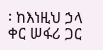፡ ከእነዚህ ኃላ ቀር ሠፋሪ ጋር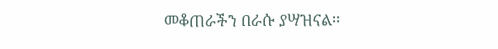መቆጠራችን በራሱ ያሣዝናል፡፡